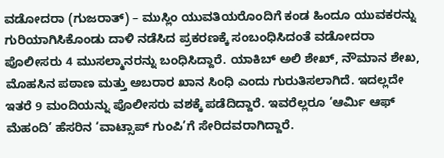ವಡೋದರಾ (ಗುಜರಾತ್) – ಮುಸ್ಲಿಂ ಯುವತಿಯರೊಂದಿಗೆ ಕಂಡ ಹಿಂದೂ ಯುವಕರನ್ನು ಗುರಿಯಾಗಿಸಿಕೊಂಡು ದಾಳಿ ನಡೆಸಿದ ಪ್ರಕರಣಕ್ಕೆ ಸಂಬಂಧಿಸಿದಂತೆ ವಡೋದರಾ ಪೊಲೀಸರು 4 ಮುಸಲ್ಮಾನರನ್ನು ಬಂಧಿಸಿದ್ದಾರೆ. ಯಾಕಿಬ್ ಅಲಿ ಶೇಖ್, ನೌಮಾನ ಶೇಖ, ಮೊಹಸಿನ ಪಠಾಣ ಮತ್ತು ಅಬರಾರ ಖಾನ ಸಿಂಧಿ ಎಂದು ಗುರುತಿಸಲಾಗಿದೆ. ಇದಲ್ಲದೇ ಇತರೆ 9 ಮಂದಿಯನ್ನು ಪೊಲೀಸರು ವಶಕ್ಕೆ ಪಡೆದಿದ್ದಾರೆ. ಇವರೆಲ್ಲರೂ ‘ಆರ್ಮಿ ಆಫ್ ಮೆಹಂದಿ’ ಹೆಸರಿನ ‘ವಾಟ್ಸಾಪ್ ಗುಂಪಿ’ಗೆ ಸೇರಿದವರಾಗಿದ್ದಾರೆ.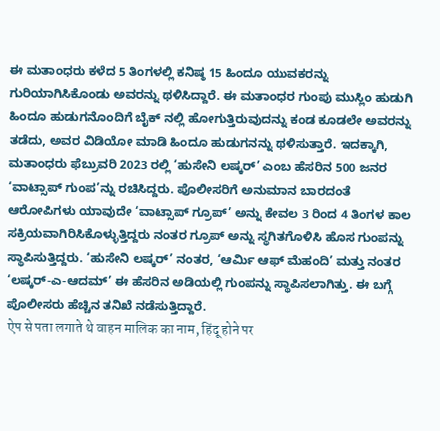ಈ ಮತಾಂಧರು ಕಳೆದ 5 ತಿಂಗಳಲ್ಲಿ ಕನಿಷ್ಠ 15 ಹಿಂದೂ ಯುವಕರನ್ನು ಗುರಿಯಾಗಿಸಿಕೊಂಡು ಅವರನ್ನು ಥಳಿಸಿದ್ದಾರೆ. ಈ ಮತಾಂಧರ ಗುಂಪು ಮುಸ್ಲಿಂ ಹುಡುಗಿ ಹಿಂದೂ ಹುಡುಗನೊಂದಿಗೆ ಬೈಕ್ ನಲ್ಲಿ ಹೋಗುತ್ತಿರುವುದನ್ನು ಕಂಡ ಕೂಡಲೇ ಅವರನ್ನು ತಡೆದು, ಅವರ ವಿಡಿಯೋ ಮಾಡಿ ಹಿಂದೂ ಹುಡುಗನನ್ನು ಥಳಿಸುತ್ತಾರೆ. ಇದಕ್ಕಾಗಿ, ಮತಾಂಧರು ಫೆಬ್ರುವರಿ 2023 ರಲ್ಲಿ ‘ಹುಸೇನಿ ಲಷ್ಕರ್’ ಎಂಬ ಹೆಸರಿನ 500 ಜನರ ‘ವಾಟ್ಸಾಪ್ ಗುಂಪ’ನ್ನು ರಚಿಸಿದ್ದರು. ಪೊಲೀಸರಿಗೆ ಅನುಮಾನ ಬಾರದಂತೆ ಆರೋಪಿಗಳು ಯಾವುದೇ ‘ವಾಟ್ಸಾಪ್ ಗ್ರೂಪ್’ ಅನ್ನು ಕೇವಲ 3 ರಿಂದ 4 ತಿಂಗಳ ಕಾಲ ಸಕ್ರಿಯವಾಗಿರಿಸಿಕೊಳ್ಳುತ್ತಿದ್ದರು ನಂತರ ಗ್ರೂಪ್ ಅನ್ನು ಸ್ಥಗಿತಗೊಳಿಸಿ ಹೊಸ ಗುಂಪನ್ನು ಸ್ಥಾಪಿಸುತ್ತಿದ್ದರು. ‘ಹುಸೇನಿ ಲಷ್ಕರ್’ ನಂತರ, ‘ಆರ್ಮಿ ಆಫ್ ಮೆಹಂದಿ’ ಮತ್ತು ನಂತರ ‘ಲಷ್ಕರ್-ಎ-ಆದಮ್’ ಈ ಹೆಸರಿನ ಅಡಿಯಲ್ಲಿ ಗುಂಪನ್ನು ಸ್ಥಾಪಿಸಲಾಗಿತ್ತು. ಈ ಬಗ್ಗೆ ಪೊಲೀಸರು ಹೆಚ್ಚಿನ ತನಿಖೆ ನಡೆಸುತ್ತಿದ್ದಾರೆ.
ऐप से पता लगाते थे वाहन मालिक का नाम, हिंदू होने पर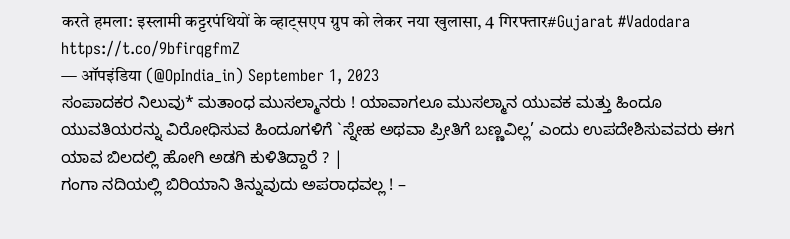करते हमला: इस्लामी कट्टरपंथियों के व्हाट्सएप ग्रुप को लेकर नया खुलासा, 4 गिरफ्तार#Gujarat #Vadodara https://t.co/9bfirqgfmZ
— ऑपइंडिया (@OpIndia_in) September 1, 2023
ಸಂಪಾದಕರ ನಿಲುವು* ಮತಾಂಧ ಮುಸಲ್ಮಾನರು ! ಯಾವಾಗಲೂ ಮುಸಲ್ಮಾನ ಯುವಕ ಮತ್ತು ಹಿಂದೂ ಯುವತಿಯರನ್ನು ವಿರೋಧಿಸುವ ಹಿಂದೂಗಳಿಗೆ `ಸ್ನೇಹ ಅಥವಾ ಪ್ರೀತಿಗೆ ಬಣ್ಣವಿಲ್ಲ’ ಎಂದು ಉಪದೇಶಿಸುವವರು ಈಗ ಯಾವ ಬಿಲದಲ್ಲಿ ಹೋಗಿ ಅಡಗಿ ಕುಳಿತಿದ್ದಾರೆ ? |
ಗಂಗಾ ನದಿಯಲ್ಲಿ ಬಿರಿಯಾನಿ ತಿನ್ನುವುದು ಅಪರಾಧವಲ್ಲ ! –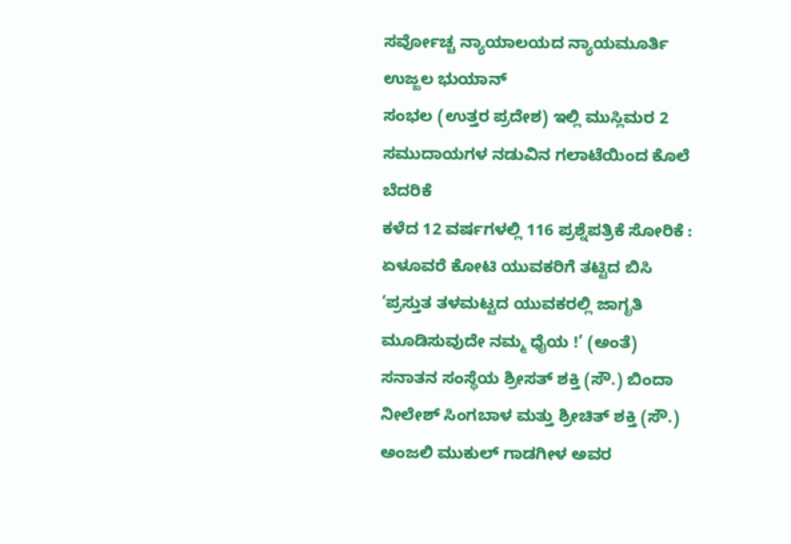ಸರ್ವೋಚ್ಚ ನ್ಯಾಯಾಲಯದ ನ್ಯಾಯಮೂರ್ತಿ ಉಜ್ಜಲ ಭುಯಾನ್
ಸಂಭಲ (ಉತ್ತರ ಪ್ರದೇಶ) ಇಲ್ಲಿ ಮುಸ್ಲಿಮರ 2 ಸಮುದಾಯಗಳ ನಡುವಿನ ಗಲಾಟೆಯಿಂದ ಕೊಲೆ ಬೆದರಿಕೆ
ಕಳೆದ 12 ವರ್ಷಗಳಲ್ಲಿ 116 ಪ್ರಶ್ನೆಪತ್ರಿಕೆ ಸೋರಿಕೆ : ಏಳೂವರೆ ಕೋಟಿ ಯುವಕರಿಗೆ ತಟ್ಟಿದ ಬಿಸಿ
‘ಪ್ರಸ್ತುತ ತಳಮಟ್ಟದ ಯುವಕರಲ್ಲಿ ಜಾಗೃತಿ ಮೂಡಿಸುವುದೇ ನಮ್ಮ ಧೈಯ !’ (ಅಂತೆ)
ಸನಾತನ ಸಂಸ್ಥೆಯ ಶ್ರೀಸತ್ ಶಕ್ತಿ (ಸೌ.) ಬಿಂದಾ ನೀಲೇಶ್ ಸಿಂಗಬಾಳ ಮತ್ತು ಶ್ರೀಚಿತ್ ಶಕ್ತಿ (ಸೌ.) ಅಂಜಲಿ ಮುಕುಲ್ ಗಾಡಗೀಳ ಅವರ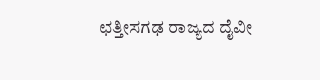ಛತ್ತೀಸಗಢ ರಾಜ್ಯದ ದೈವೀ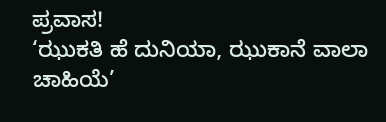ಪ್ರವಾಸ!
‘ಝುಕತಿ ಹೆ ದುನಿಯಾ, ಝುಕಾನೆ ವಾಲಾ ಚಾಹಿಯೆ’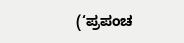(‘ಪ್ರಪಂಚ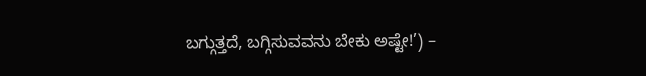ಬಗ್ಗುತ್ತದೆ, ಬಗ್ಗಿಸುವವನು ಬೇಕು ಅಷ್ಟೇ!’) –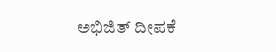ಅಭಿಜಿತ್ ದೀಪಕೆ